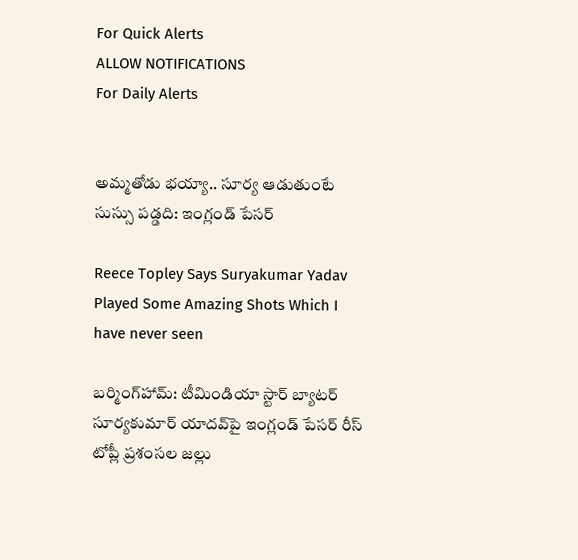For Quick Alerts
ALLOW NOTIFICATIONS
For Daily Alerts


అమ్మతోడు భయ్యా.. సూర్య ఆడుతుంటే సుస్సు పడ్డది: ఇంగ్లండ్ పేసర్

Reece Topley Says Suryakumar Yadav Played Some Amazing Shots Which I have never seen

బర్మింగ్‌హామ్: టీమిండియా స్టార్ బ్యాటర్ సూర్యకుమార్ యాదవ్‌పై ఇంగ్లండ్ పేసర్ రీస్ టోప్లీ ప్రశంసల జల్లు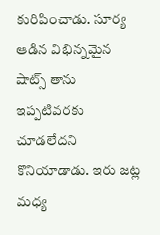కురిపించాడు. సూర్య ఆడిన విభిన్నమైన షాట్స్ తాను ఇప్పటివరకు చూడలేదని కొనియాడాడు. ఇరు జట్ల మధ్య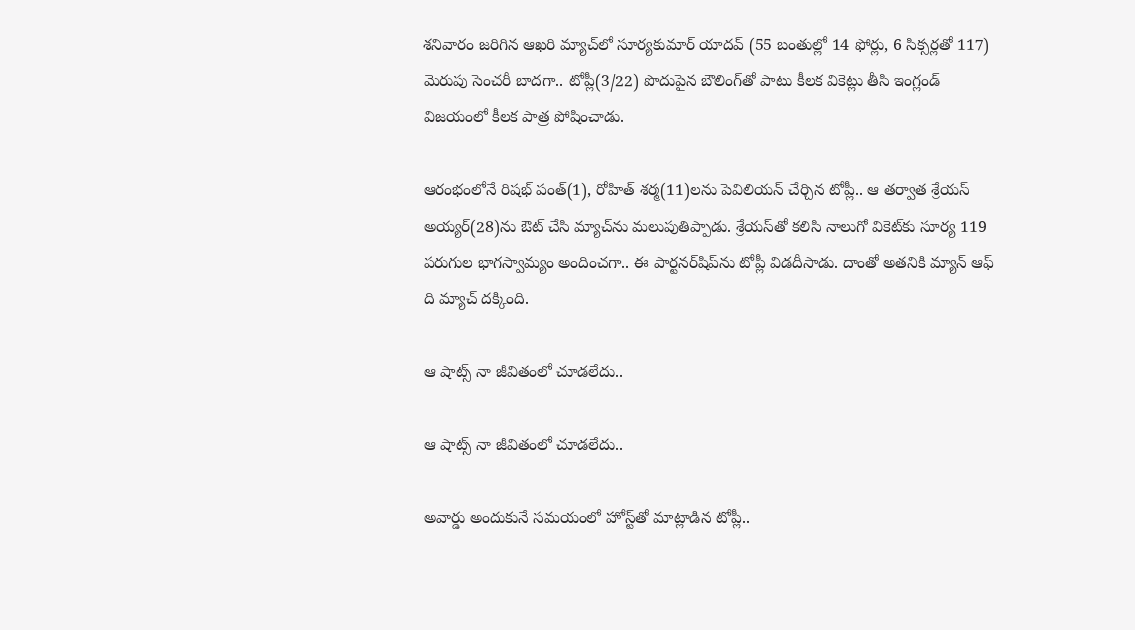శనివారం జరిగిన ఆఖరి మ్యాచ్‌లో సూర్యకుమార్ యాదవ్ (55 బంతుల్లో 14 ఫోర్లు, 6 సిక్సర్లతో 117) మెరుపు సెంచరీ బాదగా.. టోప్లీ(3/22) పొదుపైన బౌలింగ్‌తో పాటు కీలక వికెట్లు తీసి ఇంగ్లండ్ విజయంలో కీలక పాత్ర పోషించాడు.

ఆరంభంలోనే రిషభ్ పంత్(1), రోహిత్ శర్మ(11)లను పెవిలియన్ చేర్చిన టోప్లీ.. ఆ తర్వాత శ్రేయస్ అయ్యర్(28)ను ఔట్ చేసి మ్యాచ్‌ను మలుపుతిప్పాడు. శ్రేయస్‌తో కలిసి నాలుగో వికెట్‌కు సూర్య 119 పరుగుల భాగస్వామ్యం అందించగా.. ఈ పార్టనర్‌షిప్‌ను టోప్లీ విడదీసాడు. దాంతో అతనికి మ్యాన్ ఆఫ్ ది మ్యాచ్ దక్కింది.

ఆ షాట్స్ నా జీవితంలో చూడలేదు..

ఆ షాట్స్ నా జీవితంలో చూడలేదు..

అవార్డు అందుకునే సమయంలో హోస్ట్‌తో మాట్లాడిన టోప్లీ..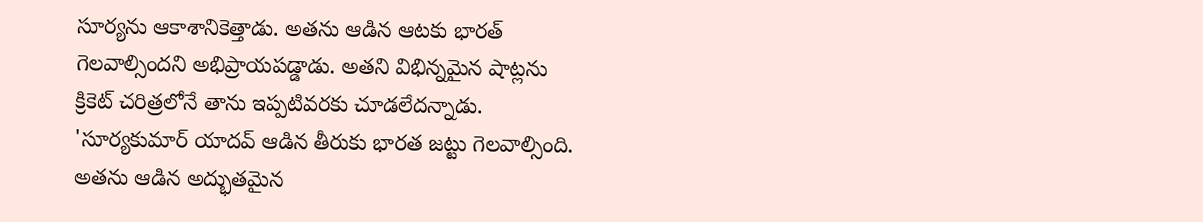సూర్యను ఆకాశానికెత్తాడు. అతను ఆడిన ఆటకు భారత్ గెలవాల్సిందని అభిప్రాయపడ్డాడు. అతని విభిన్నమైన షాట్లను క్రికెట్‌ చరిత్రలోనే తాను ఇప్పటివరకు చూడలేదన్నాడు. 'సూర్యకుమార్ యాదవ్ ఆడిన తీరుకు భారత జట్టు గెలవాల్సింది. అతను ఆడిన అద్భుతమైన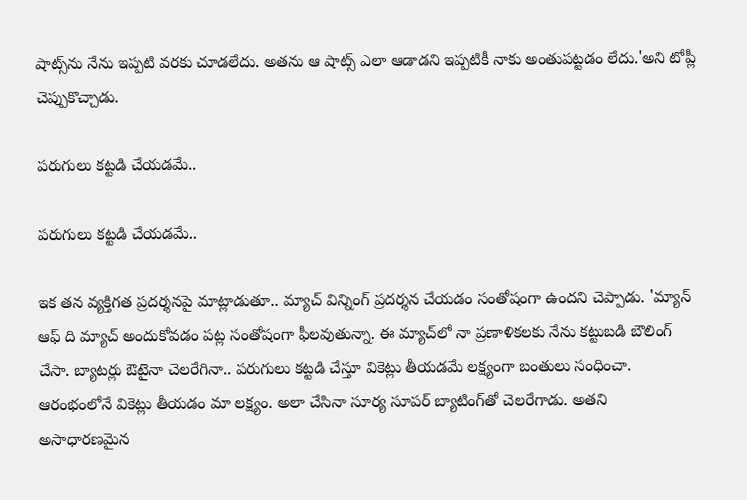షాట్స్‌ను నేను ఇప్పటి వరకు చూడలేదు. అతను ఆ షాట్స్ ఎలా ఆడాడని ఇప్పటికీ నాకు అంతుపట్టడం లేదు.'అని టోప్లీ చెప్పుకొచ్చాడు.

పరుగులు కట్టడి చేయడమే..

పరుగులు కట్టడి చేయడమే..

ఇక తన వ్యక్తిగత ప్రదర్శనపై మాట్లాడుతూ.. మ్యాచ్ విన్నింగ్ ప్రదర్శన చేయడం సంతోషంగా ఉందని చెప్పాడు. 'మ్యాన్ ఆఫ్ ది మ్యాచ్ అందుకోవడం పట్ల సంతోషంగా ఫీలవుతున్నా. ఈ మ్యాచ్‌లో నా ప్రణాళికలకు నేను కట్టుబడి బౌలింగ్ చేసా. బ్యాటర్లు ఔటైనా చెలరేగినా.. పరుగులు కట్టడి చేస్తూ వికెట్లు తీయడమే లక్ష్యంగా బంతులు సంధించా. ఆరంభంలోనే వికెట్లు తీయడం మా లక్ష్యం. అలా చేసినా సూర్య సూపర్ బ్యాటింగ్‌తో చెలరేగాడు. అతని అసాధారణమైన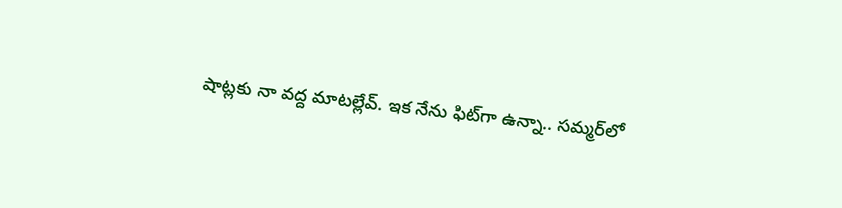షాట్లకు నా వద్ద మాటల్లేవ్. ఇక నేను ఫిట్‌గా ఉన్నా.. సమ్మర్‌లో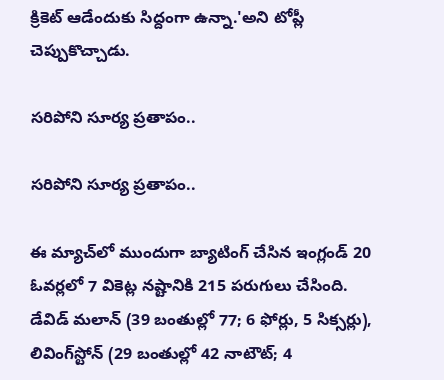క్రికెట్ ఆడేందుకు సిద్దంగా ఉన్నా.'అని టోప్లీ చెప్పుకొచ్చాడు.

సరిపోని సూర్య ప్రతాపం..

సరిపోని సూర్య ప్రతాపం..

ఈ మ్యాచ్‌లో ముందుగా బ్యాటింగ్ చేసిన ఇంగ్లండ్‌ 20 ఓవర్లలో 7 వికెట్ల నష్టానికి 215 పరుగులు చేసింది. డేవిడ్‌ మలాన్‌ (39 బంతుల్లో 77; 6 ఫోర్లు, 5 సిక్సర్లు), లివింగ్‌స్టోన్‌ (29 బంతుల్లో 42 నాటౌట్‌; 4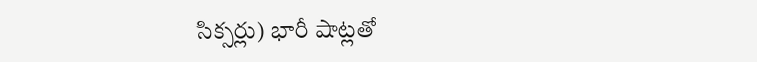సిక్సర్లు) భారీ షాట్లతో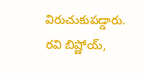విరుచుకుపడ్డారు. రవి బిష్ణోయ్,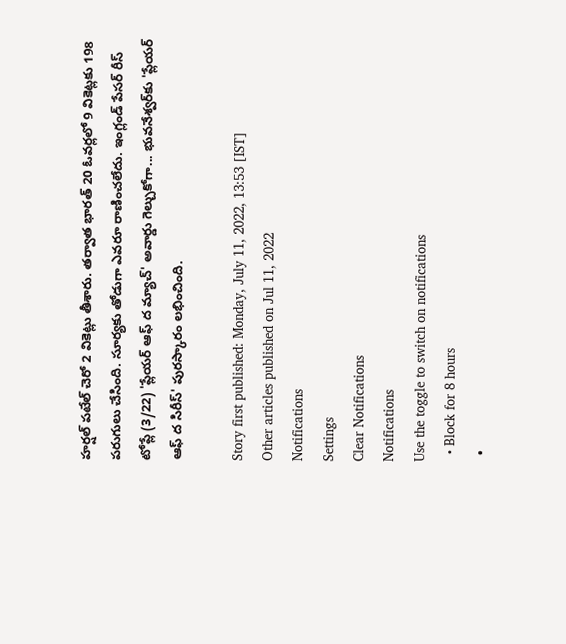హర్షల్‌ పటేల్‌ చెరో 2 వికెట్లు తీశారు. తర్వాత భారత్‌ 20 ఓవర్లలో 9 వికెట్లకు 198 పరుగులు చేసింది. సూర్యకు తోడుగా ఎవరూ రాణించలేదు. ఇంగ్లండ్‌ పేసర్‌ రీస్‌ టోప్లే (3/22) 'ప్లేయర్‌ ఆఫ్‌ ద మ్యాచ్‌' అవార్డు గెల్చుకోగా... భువనేశ్వర్‌కు 'ప్లేయర్‌ ఆఫ్‌ ద సిరీస్‌' పురస్కారం లభించింది.

Story first published: Monday, July 11, 2022, 13:53 [IST]
Other articles published on Jul 11, 2022
Notifications
Settings
Clear Notifications
Notifications
Use the toggle to switch on notifications
  • Block for 8 hours
  •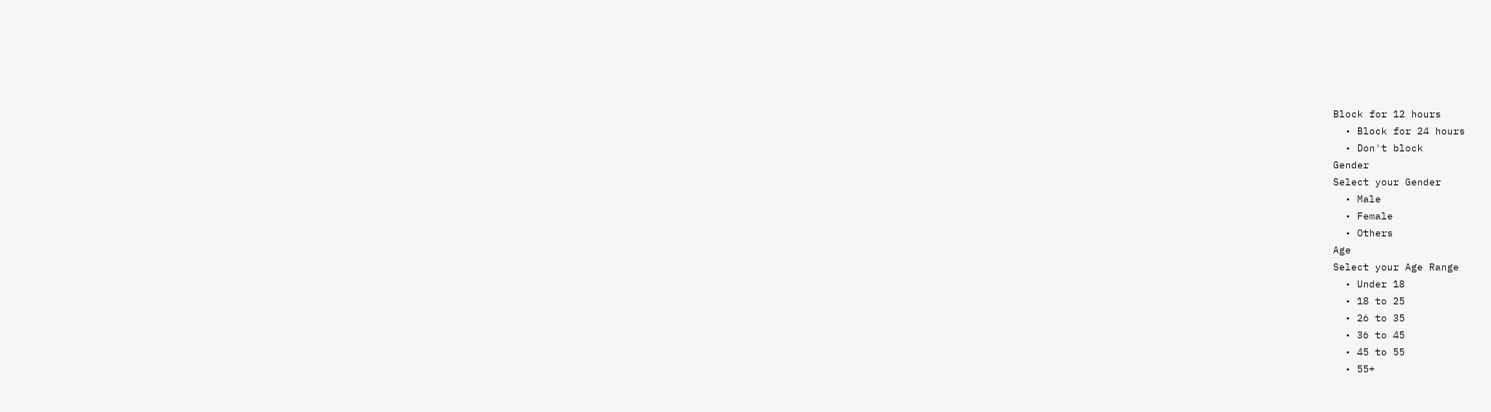Block for 12 hours
  • Block for 24 hours
  • Don't block
Gender
Select your Gender
  • Male
  • Female
  • Others
Age
Select your Age Range
  • Under 18
  • 18 to 25
  • 26 to 35
  • 36 to 45
  • 45 to 55
  • 55+